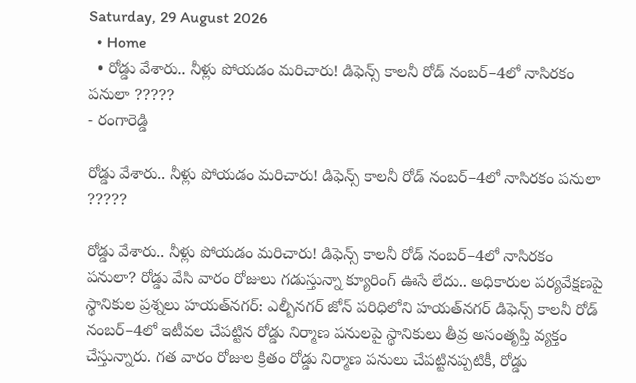Saturday, 29 August 2026
  • Home
  • రోడ్డు వేశారు.. నీళ్లు పోయడం మరిచారు! డిఫెన్స్‌ కాలనీ రోడ్‌ నంబర్‌–4లో నాసిరకం పనులా ?????
- రంగారెడ్డి

రోడ్డు వేశారు.. నీళ్లు పోయడం మరిచారు! డిఫెన్స్‌ కాలనీ రోడ్‌ నంబర్‌–4లో నాసిరకం పనులా ?????

రోడ్డు వేశారు.. నీళ్లు పోయడం మరిచారు! డిఫెన్స్‌ కాలనీ రోడ్‌ నంబర్‌–4లో నాసిరకం పనులా? రోడ్డు వేసి వారం రోజులు గడుస్తున్నా క్యూరింగ్‌ ఊసే లేదు.. అధికారుల పర్యవేక్షణపై స్థానికుల ప్రశ్నలు హయత్‌నగర్‌: ఎల్బీనగర్‌ జోన్‌ పరిధిలోని హయత్‌నగర్‌ డిఫెన్స్‌ కాలనీ రోడ్‌ నంబర్‌–4లో ఇటీవల చేపట్టిన రోడ్డు నిర్మాణ పనులపై స్థానికులు తీవ్ర అసంతృప్తి వ్యక్తం చేస్తున్నారు. గత వారం రోజుల క్రితం రోడ్డు నిర్మాణ పనులు చేపట్టినప్పటికీ, రోడ్డు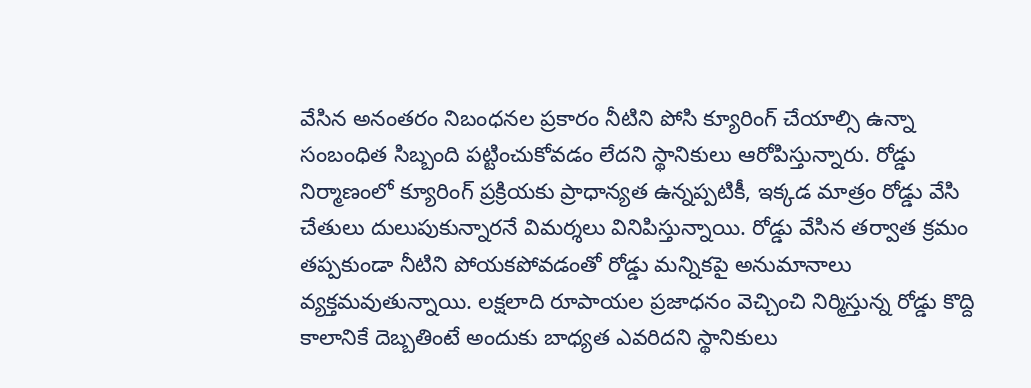వేసిన అనంతరం నిబంధనల ప్రకారం నీటిని పోసి క్యూరింగ్‌ చేయాల్సి ఉన్నా సంబంధిత సిబ్బంది పట్టించుకోవడం లేదని స్థానికులు ఆరోపిస్తున్నారు. రోడ్డు నిర్మాణంలో క్యూరింగ్‌ ప్రక్రియకు ప్రాధాన్యత ఉన్నప్పటికీ, ఇక్కడ మాత్రం రోడ్డు వేసి చేతులు దులుపుకున్నారనే విమర్శలు వినిపిస్తున్నాయి. రోడ్డు వేసిన తర్వాత క్రమం తప్పకుండా నీటిని పోయకపోవడంతో రోడ్డు మన్నికపై అనుమానాలు వ్యక్తమవుతున్నాయి. లక్షలాది రూపాయల ప్రజాధనం వెచ్చించి నిర్మిస్తున్న రోడ్డు కొద్ది కాలానికే దెబ్బతింటే అందుకు బాధ్యత ఎవరిదని స్థానికులు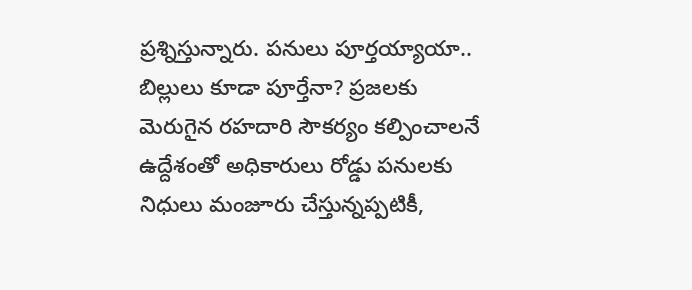ప్రశ్నిస్తున్నారు. పనులు పూర్తయ్యాయా.. బిల్లులు కూడా పూర్తేనా? ప్రజలకు మెరుగైన రహదారి సౌకర్యం కల్పించాలనే ఉద్దేశంతో అధికారులు రోడ్డు పనులకు నిధులు మంజూరు చేస్తున్నప్పటికీ,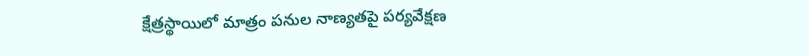క్షేత్రస్థాయిలో మాత్రం పనుల నాణ్యతపై పర్యవేక్షణ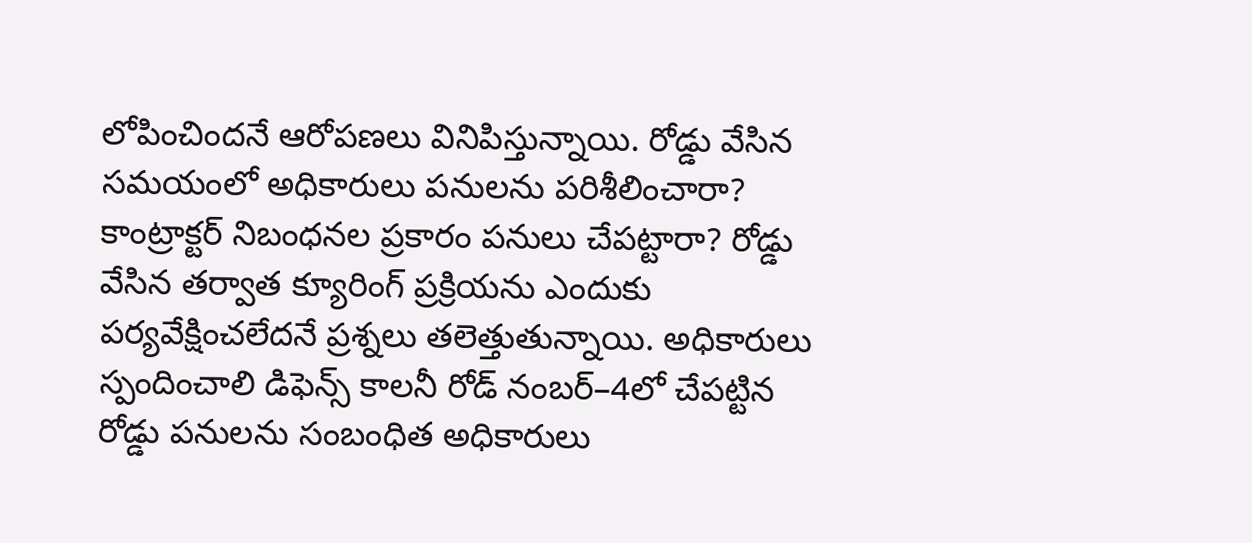లోపించిందనే ఆరోపణలు వినిపిస్తున్నాయి. రోడ్డు వేసిన సమయంలో అధికారులు పనులను పరిశీలించారా? కాంట్రాక్టర్‌ నిబంధనల ప్రకారం పనులు చేపట్టారా? రోడ్డు వేసిన తర్వాత క్యూరింగ్‌ ప్రక్రియను ఎందుకు పర్యవేక్షించలేదనే ప్రశ్నలు తలెత్తుతున్నాయి. అధికారులు స్పందించాలి డిఫెన్స్‌ కాలనీ రోడ్‌ నంబర్‌–4లో చేపట్టిన రోడ్డు పనులను సంబంధిత అధికారులు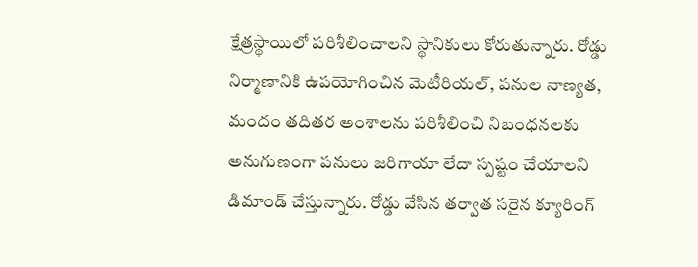క్షేత్రస్థాయిలో పరిశీలించాలని స్థానికులు కోరుతున్నారు. రోడ్డు నిర్మాణానికి ఉపయోగించిన మెటీరియల్‌, పనుల నాణ్యత, మందం తదితర అంశాలను పరిశీలించి నిబంధనలకు అనుగుణంగా పనులు జరిగాయా లేదా స్పష్టం చేయాలని డిమాండ్‌ చేస్తున్నారు. రోడ్డు వేసిన తర్వాత సరైన క్యూరింగ్‌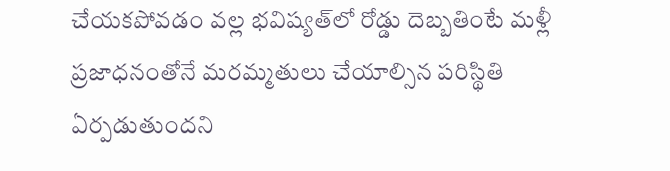చేయకపోవడం వల్ల భవిష్యత్‌లో రోడ్డు దెబ్బతింటే మళ్లీ ప్రజాధనంతోనే మరమ్మతులు చేయాల్సిన పరిస్థితి ఏర్పడుతుందని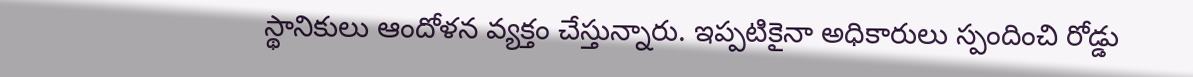స్థానికులు ఆందోళన వ్యక్తం చేస్తున్నారు. ఇప్పటికైనా అధికారులు స్పందించి రోడ్డు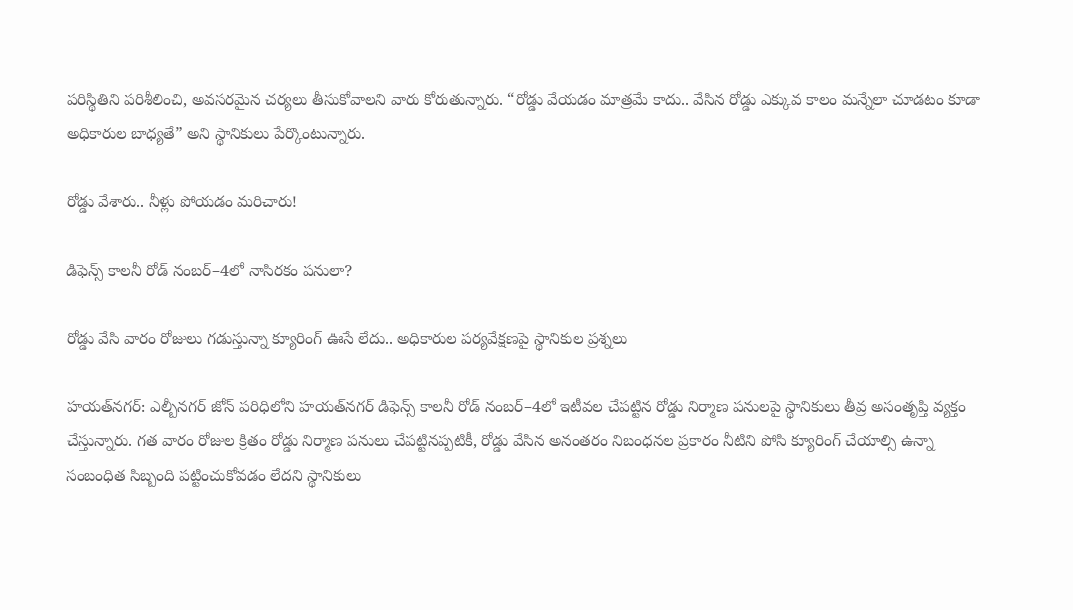పరిస్థితిని పరిశీలించి, అవసరమైన చర్యలు తీసుకోవాలని వారు కోరుతున్నారు. “రోడ్డు వేయడం మాత్రమే కాదు.. వేసిన రోడ్డు ఎక్కువ కాలం మన్నేలా చూడటం కూడా అధికారుల బాధ్యతే” అని స్థానికులు పేర్కొంటున్నారు.

రోడ్డు వేశారు.. నీళ్లు పోయడం మరిచారు!

డిఫెన్స్‌ కాలనీ రోడ్‌ నంబర్‌–4లో నాసిరకం పనులా?

రోడ్డు వేసి వారం రోజులు గడుస్తున్నా క్యూరింగ్‌ ఊసే లేదు.. అధికారుల పర్యవేక్షణపై స్థానికుల ప్రశ్నలు

హయత్‌నగర్‌: ఎల్బీనగర్‌ జోన్‌ పరిధిలోని హయత్‌నగర్‌ డిఫెన్స్‌ కాలనీ రోడ్‌ నంబర్‌–4లో ఇటీవల చేపట్టిన రోడ్డు నిర్మాణ పనులపై స్థానికులు తీవ్ర అసంతృప్తి వ్యక్తం చేస్తున్నారు. గత వారం రోజుల క్రితం రోడ్డు నిర్మాణ పనులు చేపట్టినప్పటికీ, రోడ్డు వేసిన అనంతరం నిబంధనల ప్రకారం నీటిని పోసి క్యూరింగ్‌ చేయాల్సి ఉన్నా సంబంధిత సిబ్బంది పట్టించుకోవడం లేదని స్థానికులు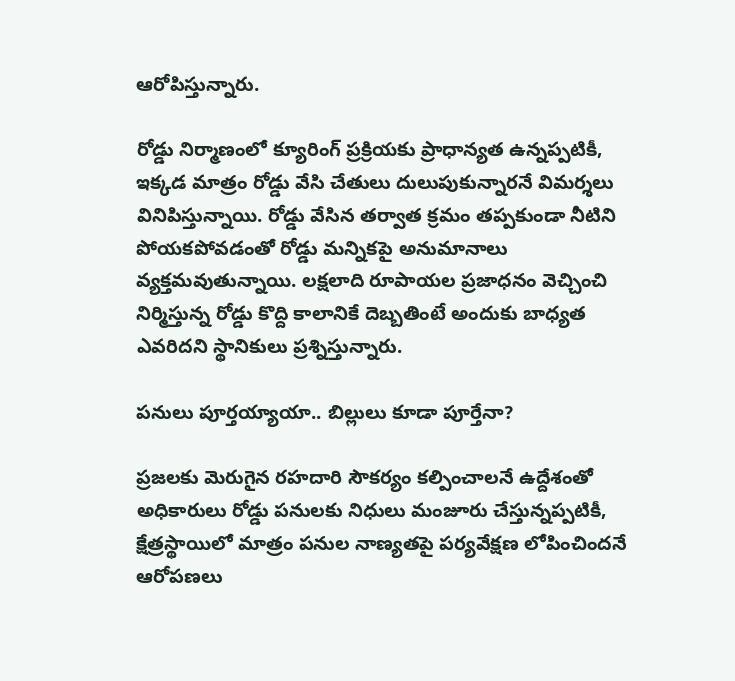ఆరోపిస్తున్నారు.

రోడ్డు నిర్మాణంలో క్యూరింగ్‌ ప్రక్రియకు ప్రాధాన్యత ఉన్నప్పటికీ, ఇక్కడ మాత్రం రోడ్డు వేసి చేతులు దులుపుకున్నారనే విమర్శలు వినిపిస్తున్నాయి. రోడ్డు వేసిన తర్వాత క్రమం తప్పకుండా నీటిని పోయకపోవడంతో రోడ్డు మన్నికపై అనుమానాలు వ్యక్తమవుతున్నాయి. లక్షలాది రూపాయల ప్రజాధనం వెచ్చించి నిర్మిస్తున్న రోడ్డు కొద్ది కాలానికే దెబ్బతింటే అందుకు బాధ్యత ఎవరిదని స్థానికులు ప్రశ్నిస్తున్నారు.

పనులు పూర్తయ్యాయా.. బిల్లులు కూడా పూర్తేనా?

ప్రజలకు మెరుగైన రహదారి సౌకర్యం కల్పించాలనే ఉద్దేశంతో అధికారులు రోడ్డు పనులకు నిధులు మంజూరు చేస్తున్నప్పటికీ, క్షేత్రస్థాయిలో మాత్రం పనుల నాణ్యతపై పర్యవేక్షణ లోపించిందనే ఆరోపణలు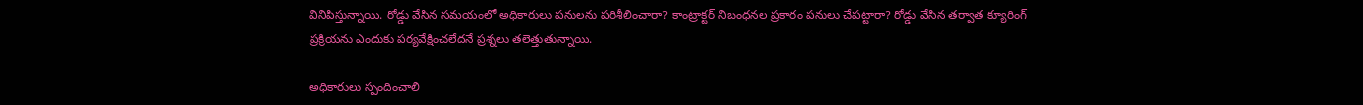వినిపిస్తున్నాయి. రోడ్డు వేసిన సమయంలో అధికారులు పనులను పరిశీలించారా? కాంట్రాక్టర్‌ నిబంధనల ప్రకారం పనులు చేపట్టారా? రోడ్డు వేసిన తర్వాత క్యూరింగ్‌ ప్రక్రియను ఎందుకు పర్యవేక్షించలేదనే ప్రశ్నలు తలెత్తుతున్నాయి.

అధికారులు స్పందించాలి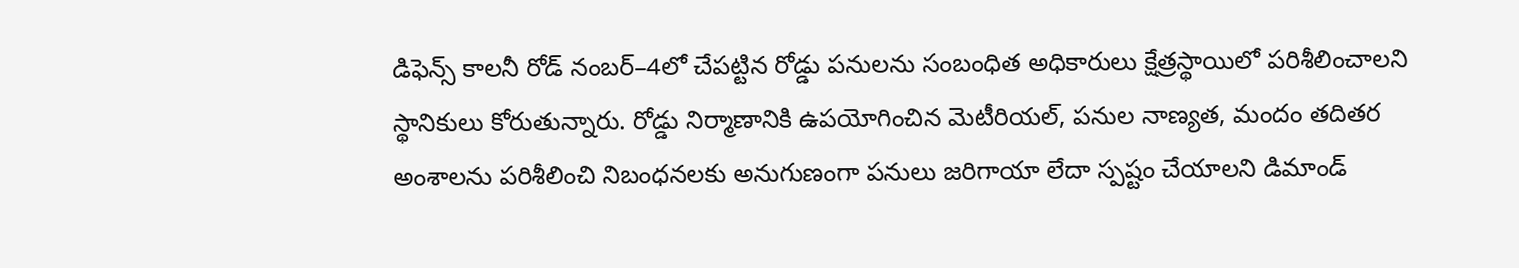డిఫెన్స్‌ కాలనీ రోడ్‌ నంబర్‌–4లో చేపట్టిన రోడ్డు పనులను సంబంధిత అధికారులు క్షేత్రస్థాయిలో పరిశీలించాలని స్థానికులు కోరుతున్నారు. రోడ్డు నిర్మాణానికి ఉపయోగించిన మెటీరియల్‌, పనుల నాణ్యత, మందం తదితర అంశాలను పరిశీలించి నిబంధనలకు అనుగుణంగా పనులు జరిగాయా లేదా స్పష్టం చేయాలని డిమాండ్‌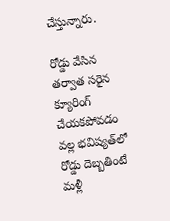చేస్తున్నారు.

రోడ్డు వేసిన తర్వాత సరైన క్యూరింగ్‌ చేయకపోవడం వల్ల భవిష్యత్‌లో రోడ్డు దెబ్బతింటే మళ్లీ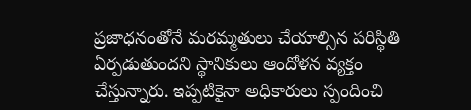ప్రజాధనంతోనే మరమ్మతులు చేయాల్సిన పరిస్థితి ఏర్పడుతుందని స్థానికులు ఆందోళన వ్యక్తం చేస్తున్నారు. ఇప్పటికైనా అధికారులు స్పందించి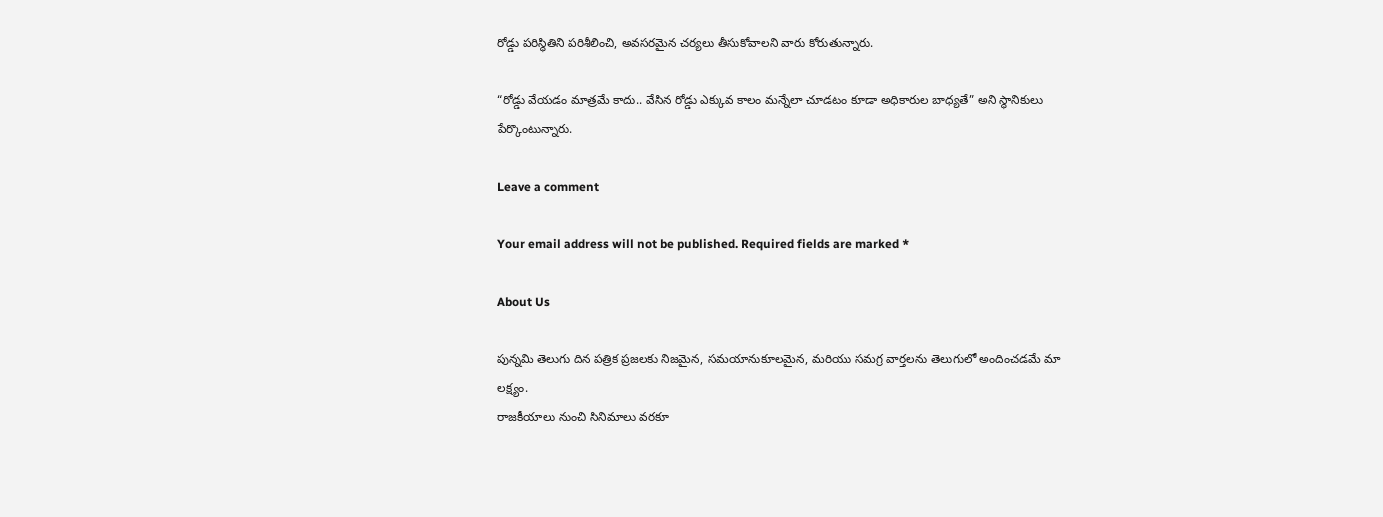రోడ్డు పరిస్థితిని పరిశీలించి, అవసరమైన చర్యలు తీసుకోవాలని వారు కోరుతున్నారు.

“రోడ్డు వేయడం మాత్రమే కాదు.. వేసిన రోడ్డు ఎక్కువ కాలం మన్నేలా చూడటం కూడా అధికారుల బాధ్యతే” అని స్థానికులు పేర్కొంటున్నారు.

Leave a comment

Your email address will not be published. Required fields are marked *

About Us

పున్నమి తెలుగు దిన పత్రిక ప్రజలకు నిజమైన, సమయానుకూలమైన, మరియు సమగ్ర వార్తలను తెలుగులో అందించడమే మా లక్ష్యం.
రాజకీయాలు నుంచి సినిమాలు వరకూ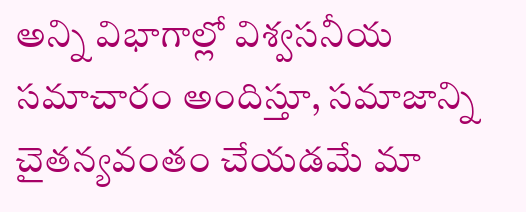అన్ని విభాగాల్లో విశ్వసనీయ సమాచారం అందిస్తూ, సమాజాన్ని చైతన్యవంతం చేయడమే మా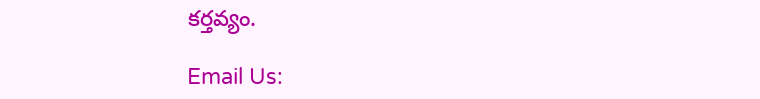కర్తవ్యం.

Email Us: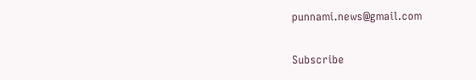punnami.news@gmail.com

Subscribe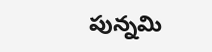పున్నమి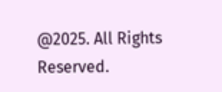@2025. All Rights Reserved.